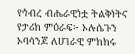የኅብረ ብሔራዊነቷ ትልቅነትና የታሪክ ምዕራፍ፦ ኦሉሴጉን ኦባሳንጆ ለሀገራዊ ምክክሩ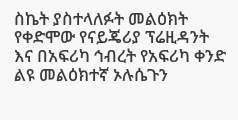ስኬት ያስተላለፉት መልዕክት
የቀድሞው የናይጄሪያ ፕሬዚዳንት እና በአፍሪካ ኅብረት የአፍሪካ ቀንድ ልዩ መልዕክተኛ ኦሉሴጉን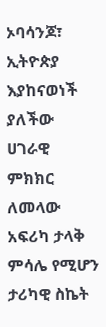ኦባሳንጆ፣ ኢትዮጵያ እያከናወነች ያለችው ሀገራዊ ምክክር ለመላው አፍሪካ ታላቅ ምሳሌ የሚሆን ታሪካዊ ስኬት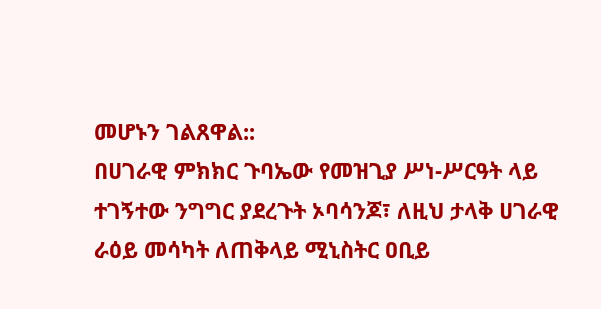መሆኑን ገልጸዋል::
በሀገራዊ ምክክር ጉባኤው የመዝጊያ ሥነ-ሥርዓት ላይ ተገኝተው ንግግር ያደረጉት ኦባሳንጆ፣ ለዚህ ታላቅ ሀገራዊ ራዕይ መሳካት ለጠቅላይ ሚኒስትር ዐቢይ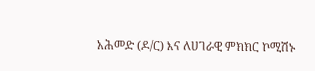አሕመድ (ዶ/ር) እና ለሀገራዊ ምክክር ኮሚሽኑ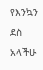የእንኳን ደስ አላችሁ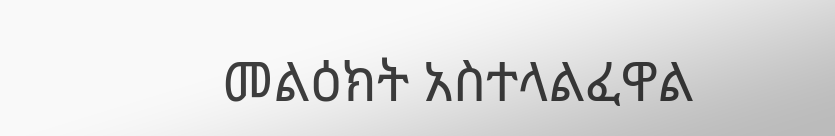መልዕክት አስተላልፈዋል